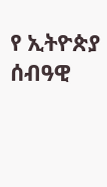የ ኢትዮጵያ ሰብዓዊ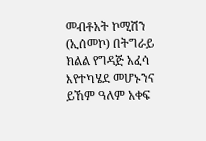መብቶአት ኮሚሽን (ኢሰመኮ) በትግራይ ክልል የግዳጅ አፈሳ እየተካሄደ መሆኑንና ይኸም ዓለም አቀፍ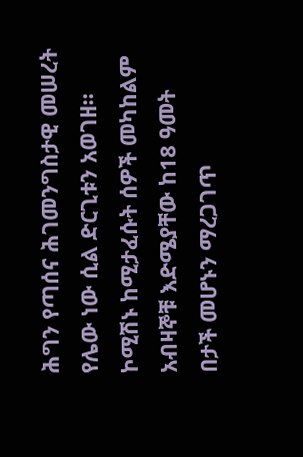ሕግን የጣሰና ሕገመንግስታዊ መሠረት የሌው ነው ሲል ድርጊቱን አወገዘ።
ኮሚሽኑ ከሚታፈሱት ሰዎች መካከልም አብዛኞቹ እድሜያቸው ከ18 ዓመት በታች መሆኑን ማረጋገጥ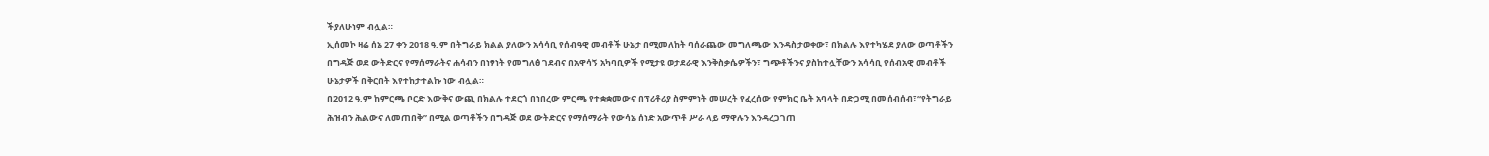ችያለሁነም ብሏል።
ኢሰመኮ ዛሬ ሰኔ 27 ቀን 2018 ዓ.ም በትግራይ ክልል ያለውን አሳሳቢ የሰብዓዊ መብቶች ሁኔታ በሚመለከት ባሰራጨው መግለጫው እንዳስታወቀው፣ በክልሉ እየተካሄደ ያለው ወጣቶችን በግዳጅ ወደ ውትድርና የማሰማራትና ሐሳብን በነፃነት የመግለፅ ገደብና በአዋሳኝ አካባቢዎች የሚታዩ ወታደራዊ እንቅስቃሴዎችን፣ ግጭቶችንና ያስከተሏቸውን አሳሳቢ የሰብአዊ መብቶች ሁኔታዎች በቅርበት እየተከታተልኩ ነው ብሏል።
በ2012 ዓ.ም ከምርጫ ቦርድ እውቅና ውጪ በክልሉ ተደርጎ በነበረው ምርጫ የተቋቋመውና በፕሪቶሪያ ስምምነት መሠረት የፈረሰው የምክር ቤት አባላት በድጋሚ በመሰብሰብ፣“የትግራይ ሕዝብን ሕልውና ለመጠበቅ” በሚል ወጣቶችን በግዳጅ ወደ ውትድርና የማሰማራት የውሳኔ ሰነድ አውጥቶ ሥራ ላይ ማዋሉን እንዳረጋገጠ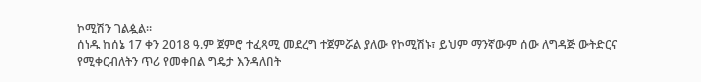ኮሚሽን ገልዿል።
ሰነዱ ከሰኔ 17 ቀን 2018 ዓ.ም ጀምሮ ተፈጻሚ መደረግ ተጀምሯል ያለው የኮሚሽኑ፣ ይህም ማንኛውም ሰው ለግዳጅ ውትድርና የሚቀርብለትን ጥሪ የመቀበል ግዴታ እንዳለበት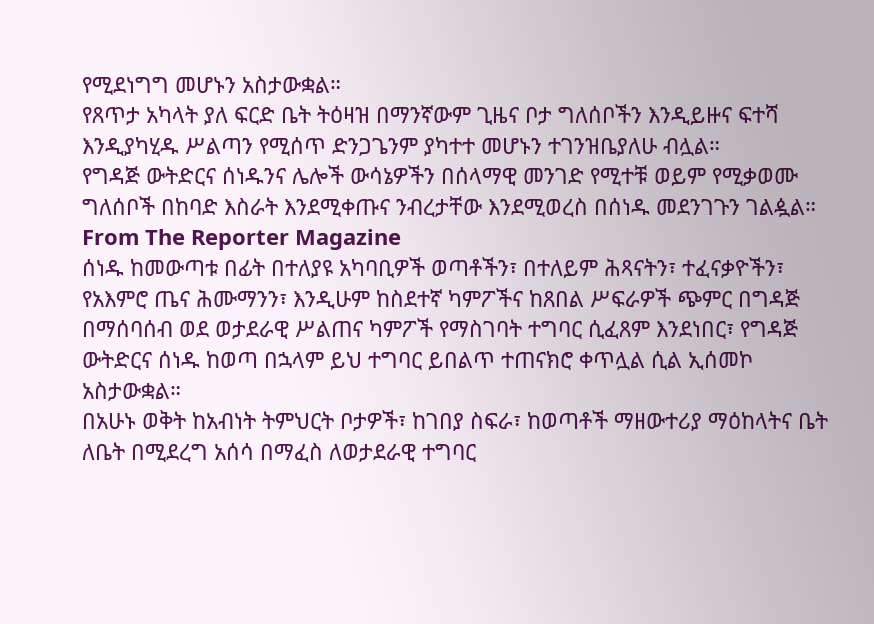የሚደነግግ መሆኑን አስታውቋል።
የጸጥታ አካላት ያለ ፍርድ ቤት ትዕዛዝ በማንኛውም ጊዜና ቦታ ግለሰቦችን እንዲይዙና ፍተሻ እንዲያካሂዱ ሥልጣን የሚሰጥ ድንጋጌንም ያካተተ መሆኑን ተገንዝቤያለሁ ብሏል።
የግዳጅ ውትድርና ሰነዱንና ሌሎች ውሳኔዎችን በሰላማዊ መንገድ የሚተቹ ወይም የሚቃወሙ ግለሰቦች በከባድ እስራት እንደሚቀጡና ንብረታቸው እንደሚወረስ በሰነዱ መደንገጉን ገልዿል።
From The Reporter Magazine
ሰነዱ ከመውጣቱ በፊት በተለያዩ አካባቢዎች ወጣቶችን፣ በተለይም ሕጻናትን፣ ተፈናቃዮችን፣ የአእምሮ ጤና ሕሙማንን፣ እንዲሁም ከስደተኛ ካምፖችና ከጸበል ሥፍራዎች ጭምር በግዳጅ በማሰባሰብ ወደ ወታደራዊ ሥልጠና ካምፖች የማስገባት ተግባር ሲፈጸም እንደነበር፣ የግዳጅ ውትድርና ሰነዱ ከወጣ በኋላም ይህ ተግባር ይበልጥ ተጠናክሮ ቀጥሏል ሲል ኢሰመኮ አስታውቋል።
በአሁኑ ወቅት ከአብነት ትምህርት ቦታዎች፣ ከገበያ ስፍራ፣ ከወጣቶች ማዘውተሪያ ማዕከላትና ቤት ለቤት በሚደረግ አሰሳ በማፈስ ለወታደራዊ ተግባር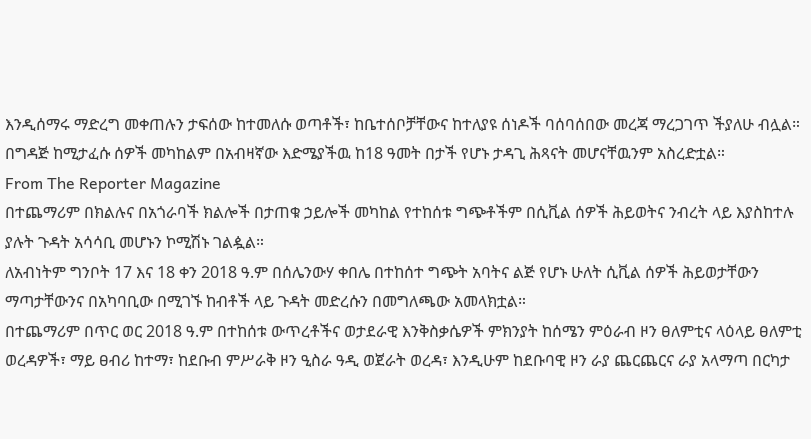እንዲሰማሩ ማድረግ መቀጠሉን ታፍሰው ከተመለሱ ወጣቶች፣ ከቤተሰቦቻቸውና ከተለያዩ ሰነዶች ባሰባሰበው መረጃ ማረጋገጥ ችያለሁ ብሏል።
በግዳጅ ከሚታፈሱ ሰዎች መካከልም በአብዛኛው እድሜያችዉ ከ18 ዓመት በታች የሆኑ ታዳጊ ሕጻናት መሆናቸዉንም አስረድቷል።
From The Reporter Magazine
በተጨማሪም በክልሉና በአጎራባች ክልሎች በታጠቁ ኃይሎች መካከል የተከሰቱ ግጭቶችም በሲቪል ሰዎች ሕይወትና ንብረት ላይ እያስከተሉ ያሉት ጉዳት አሳሳቢ መሆኑን ኮሚሽኑ ገልዿል።
ለአብነትም ግንቦት 17 እና 18 ቀን 2018 ዓ.ም በሰሌንውሃ ቀበሌ በተከሰተ ግጭት አባትና ልጅ የሆኑ ሁለት ሲቪል ሰዎች ሕይወታቸውን ማጣታቸውንና በአካባቢው በሚገኙ ከብቶች ላይ ጉዳት መድረሱን በመግለጫው አመላክቷል።
በተጨማሪም በጥር ወር 2018 ዓ.ም በተከሰቱ ውጥረቶችና ወታደራዊ እንቅስቃሴዎች ምክንያት ከሰሜን ምዕራብ ዞን ፀለምቲና ላዕላይ ፀለምቲ ወረዳዎች፣ ማይ ፀብሪ ከተማ፣ ከደቡብ ምሥራቅ ዞን ዒስራ ዓዲ ወጀራት ወረዳ፣ እንዲሁም ከደቡባዊ ዞን ራያ ጨርጨርና ራያ አላማጣ በርካታ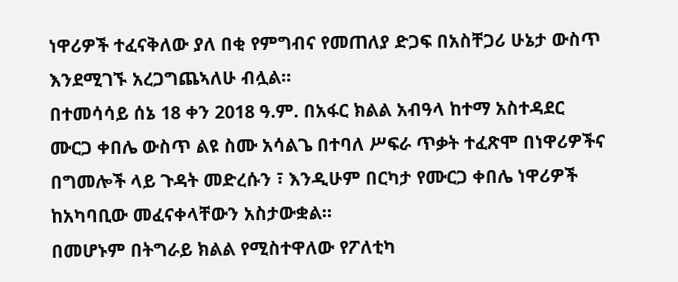ነዋሪዎች ተፈናቅለው ያለ በቂ የምግብና የመጠለያ ድጋፍ በአስቸጋሪ ሁኔታ ውስጥ እንደሚገኙ አረጋግጨኣለሁ ብሏል።
በተመሳሳይ ሰኔ 18 ቀን 2018 ዓ.ም. በአፋር ክልል አብዓላ ከተማ አስተዳደር ሙርጋ ቀበሌ ውስጥ ልዩ ስሙ አሳልጌ በተባለ ሥፍራ ጥቃት ተፈጽሞ በነዋሪዎችና በግመሎች ላይ ጉዳት መድረሱን ፣ እንዲሁም በርካታ የሙርጋ ቀበሌ ነዋሪዎች ከአካባቢው መፈናቀላቸውን አስታውቋል።
በመሆኑም በትግራይ ክልል የሚስተዋለው የፖለቲካ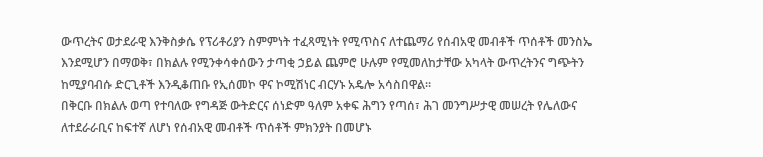ውጥረትና ወታደራዊ እንቅስቃሴ የፕሪቶሪያን ስምምነት ተፈጻሚነት የሚጥስና ለተጨማሪ የሰብአዊ መብቶች ጥሰቶች መንስኤ እንደሚሆን በማወቅ፣ በክልሉ የሚንቀሳቀሰውን ታጣቂ ኃይል ጨምሮ ሁሉም የሚመለከታቸው አካላት ውጥረትንና ግጭትን ከሚያባብሱ ድርጊቶች እንዲቆጠቡ የኢሰመኮ ዋና ኮሚሽነር ብርሃኑ አዴሎ አሳስበዋል።
በቅርቡ በክልሉ ወጣ የተባለው የግዳጅ ውትድርና ሰነድም ዓለም አቀፍ ሕግን የጣሰ፣ ሕገ መንግሥታዊ መሠረት የሌለውና ለተደራራቢና ከፍተኛ ለሆነ የሰብአዊ መብቶች ጥሰቶች ምክንያት በመሆኑ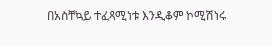በአስቸኳይ ተፈጻሚነቱ እንዲቆም ኮሚሽነሩ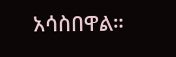አሳስበዋል።